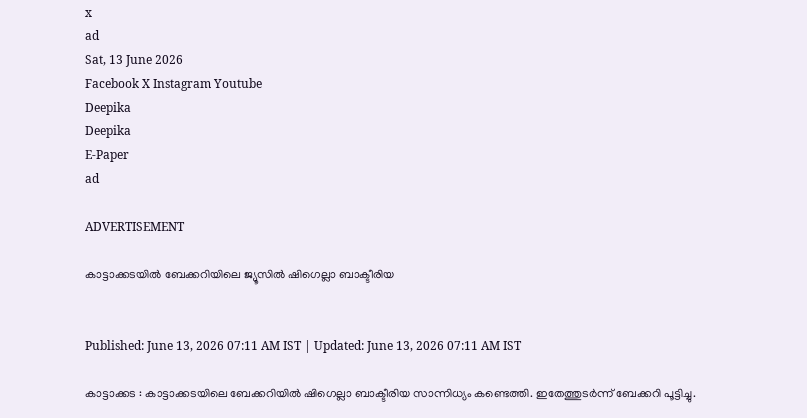x
ad
Sat, 13 June 2026
Facebook X Instagram Youtube
Deepika
Deepika
E-Paper
ad

ADVERTISEMENT

കാട്ടാക്കടയിൽ ബേക്കറിയിലെ ജ്യൂസിൽ ഷിഗെല്ലാ ബാക്ടീരിയ


Published: June 13, 2026 07:11 AM IST | Updated: June 13, 2026 07:11 AM IST

കാട്ടാക്കട : കാട്ടാക്കടയിലെ ബേക്കറിയിൽ ഷിഗെല്ലാ ബാക്ടീരിയ സാന്നിധ്യം കണ്ടെത്തി. ഇതേത്തുടർന്ന് ബേക്കറി പൂട്ടിച്ചു.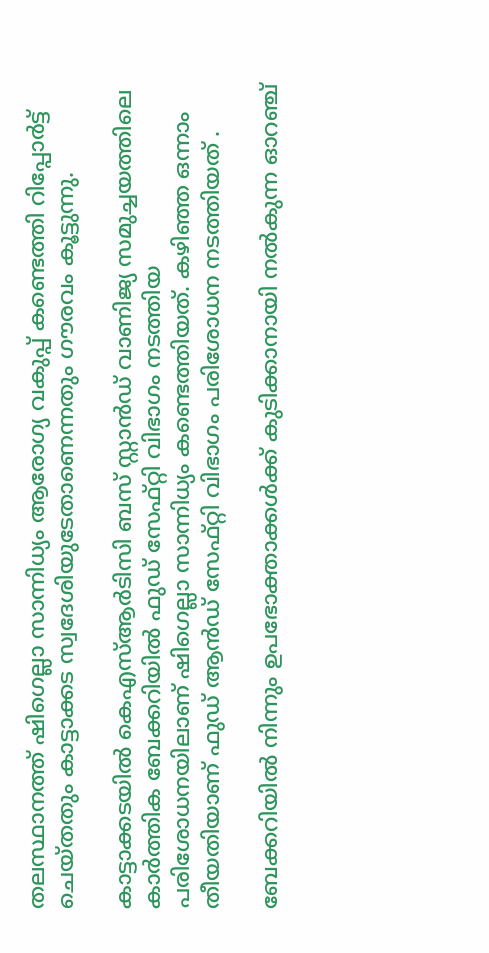തലസ്ഥാനത്ത് ഷിഗെല്ലാ സാന്നിധ്യം ആരോഗ്യ വകുപ്പ് കണ്ടെത്തി റിപ്പോർട്ട് ചെയ്തതും കാട്ടാക്കട സ്വദേശിയുടേതാണെന്നതും ഗൗരവം കൂട്ടുന്നു.

കാട്ടാക്കടയിൽ കെഎസ്ആർടിസി ബസ് സ്റ്റാൻഡ് വാണിജ്യ സമുച്ചയത്തിലെ കാർത്തിക ബേക്കറിയിൽ ഫുഡ് സേഫ്റ്റി വിഭാഗം നടത്തിയ പരിശോധനയിലാണ് ഷിഗെല്ലാ സാന്നിധ്യം കണ്ടെത്തിയത്. കഴിഞ്ഞ ഒന്നാം തീയതിയാണ് ഫുഡ് ആൻഡ് സേഫ്റ്റി വിഭാഗം പരിശോധന നടത്തിയത് .

ബേക്കറിയിൽ നിന്നും ഉപഭോക്താക്കൾക്ക് കുടിക്കാനായി നൽകുന്ന ഓറഞ്ച്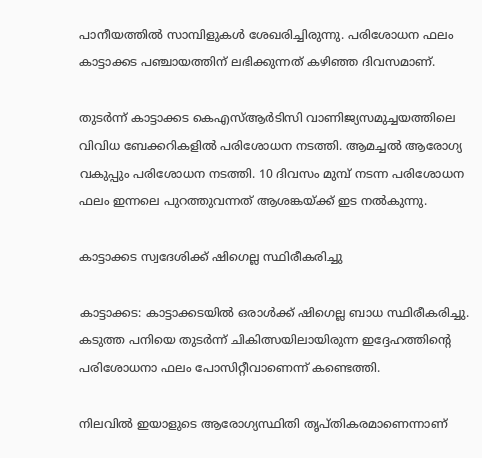പാനീയത്തിൽ സാമ്പിളുകൾ ശേഖരിച്ചിരുന്നു. പരിശോധന ഫലം കാട്ടാക്കട പഞ്ചായത്തിന് ലഭിക്കുന്നത് കഴിഞ്ഞ ദിവസമാണ്.

തുടർന്ന് കാട്ടാക്കട കെഎസ്ആർടിസി വാണിജ്യസമുച്ചയത്തിലെ വിവിധ ബേക്കറികളിൽ പരിശോധന നടത്തി. ആമച്ചൽ ആരോഗ്യ വകുപ്പും പരിശോധന നടത്തി. 10 ദിവസം മുമ്പ് നടന്ന പരിശോധന ഫലം ഇന്നലെ പുറത്തുവന്നത് ആശങ്കയ്ക്ക് ഇട നൽകുന്നു.

കാട്ടാക്കട സ്വദേശിക്ക് ഷിഗെല്ല സ്ഥിരീകരിച്ചു

കാട്ടാക്കട: കാട്ടാക്കടയിൽ ഒരാൾക്ക് ഷിഗെല്ല ബാധ സ്ഥിരീകരിച്ചു. കടുത്ത പനിയെ തുടർന്ന് ചികിത്സയിലായിരുന്ന ഇദ്ദേഹത്തിന്‍റെ പരിശോധനാ ഫലം പോസിറ്റീവാണെന്ന് കണ്ടെത്തി.

നിലവിൽ ഇയാളുടെ ആരോഗ്യസ്ഥിതി തൃപ്തികരമാണെന്നാണ്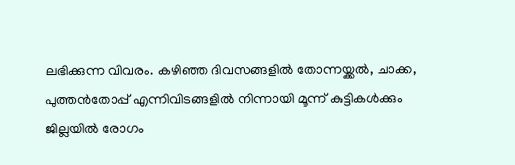ലഭിക്കുന്ന വിവരം. കഴിഞ്ഞ ദിവസങ്ങളിൽ തോന്നയ്ക്കൽ, ചാക്ക, പുത്തൻതോപ്പ് എന്നിവിടങ്ങളിൽ നിന്നായി മൂന്ന് കുട്ടികൾക്കും ജില്ലയിൽ രോഗം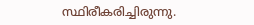സ്ഥിരീകരിച്ചിരുന്നു.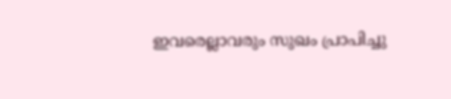ഇവരെല്ലാവരും സുഖം പ്രാപിച്ചു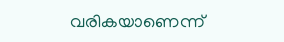വരികയാണെന്ന്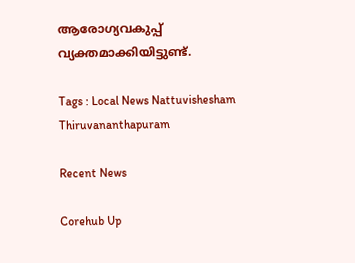ആരോഗ്യവകുപ്പ് വ്യക്തമാക്കിയിട്ടുണ്ട്.

Tags : Local News Nattuvishesham Thiruvananthapuram

Recent News

Corehub Up